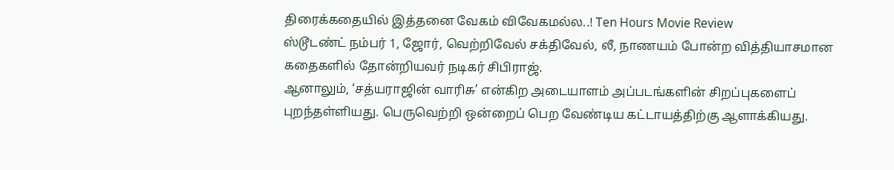திரைக்கதையில் இத்தனை வேகம் விவேகமல்ல..! Ten Hours Movie Review
ஸ்டூடண்ட் நம்பர் 1, ஜோர், வெற்றிவேல் சக்திவேல், லீ, நாணயம் போன்ற வித்தியாசமான கதைகளில் தோன்றியவர் நடிகர் சிபிராஜ்.
ஆனாலும், ‘சத்யராஜின் வாரிசு’ என்கிற அடையாளம் அப்படங்களின் சிறப்புகளைப் புறந்தள்ளியது. பெருவெற்றி ஒன்றைப் பெற வேண்டிய கட்டாயத்திற்கு ஆளாக்கியது.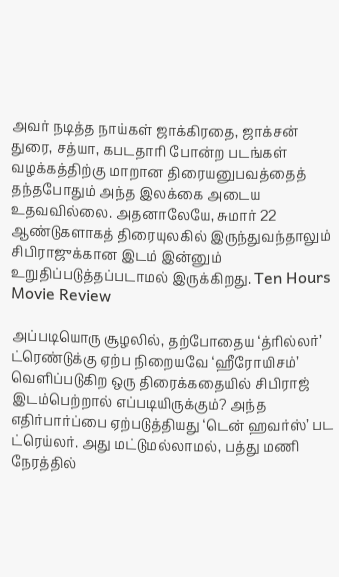அவர் நடித்த நாய்கள் ஜாக்கிரதை, ஜாக்சன் துரை, சத்யா, கபடதாரி போன்ற படங்கள் வழக்கத்திற்கு மாறான திரையனுபவத்தைத் தந்தபோதும் அந்த இலக்கை அடைய உதவவில்லை. அதனாலேயே, சுமார் 22 ஆண்டுகளாகத் திரையுலகில் இருந்துவந்தாலும் சிபிராஜுக்கான இடம் இன்னும் உறுதிப்படுத்தப்படாமல் இருக்கிறது. Ten Hours Movie Review

அப்படியொரு சூழலில், தற்போதைய ‘த்ரில்லர்’ ட்ரெண்டுக்கு ஏற்ப நிறையவே ‘ஹீரோயிசம்’ வெளிப்படுகிற ஒரு திரைக்கதையில் சிபிராஜ் இடம்பெற்றால் எப்படியிருக்கும்? அந்த எதிர்பார்ப்பை ஏற்படுத்தியது ‘டென் ஹவர்ஸ்’ பட ட்ரெய்லர். அது மட்டுமல்லாமல், பத்து மணி நேரத்தில்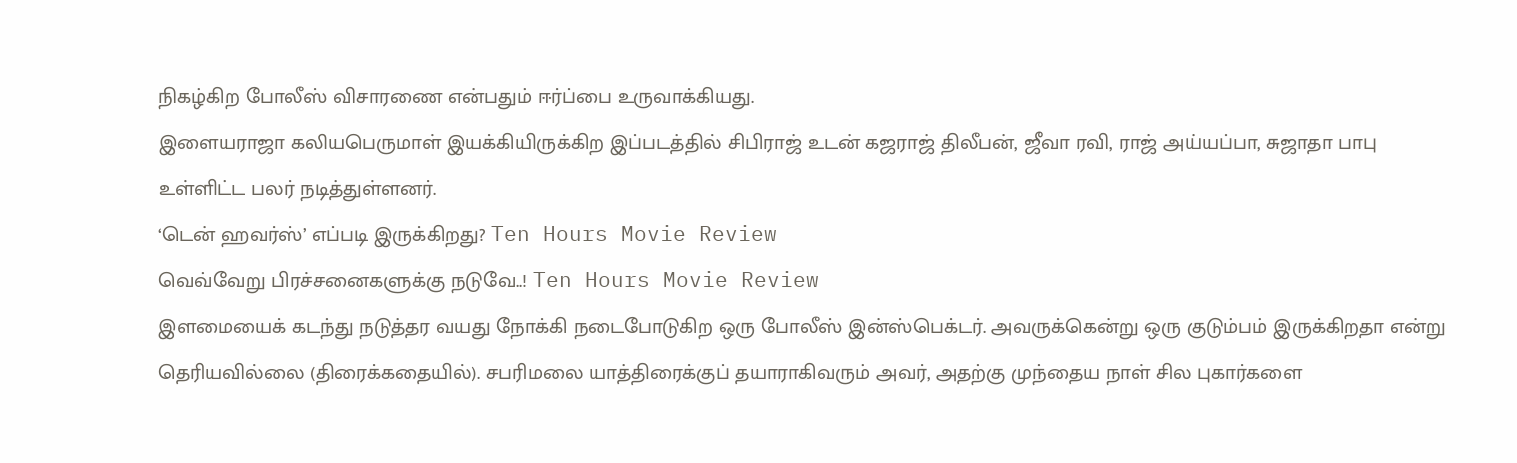நிகழ்கிற போலீஸ் விசாரணை என்பதும் ஈர்ப்பை உருவாக்கியது.
இளையராஜா கலியபெருமாள் இயக்கியிருக்கிற இப்படத்தில் சிபிராஜ் உடன் கஜராஜ் திலீபன், ஜீவா ரவி, ராஜ் அய்யப்பா, சுஜாதா பாபு உள்ளிட்ட பலர் நடித்துள்ளனர்.
‘டென் ஹவர்ஸ்’ எப்படி இருக்கிறது? Ten Hours Movie Review
வெவ்வேறு பிரச்சனைகளுக்கு நடுவே..! Ten Hours Movie Review
இளமையைக் கடந்து நடுத்தர வயது நோக்கி நடைபோடுகிற ஒரு போலீஸ் இன்ஸ்பெக்டர். அவருக்கென்று ஒரு குடும்பம் இருக்கிறதா என்று தெரியவில்லை (திரைக்கதையில்). சபரிமலை யாத்திரைக்குப் தயாராகிவரும் அவர், அதற்கு முந்தைய நாள் சில புகார்களை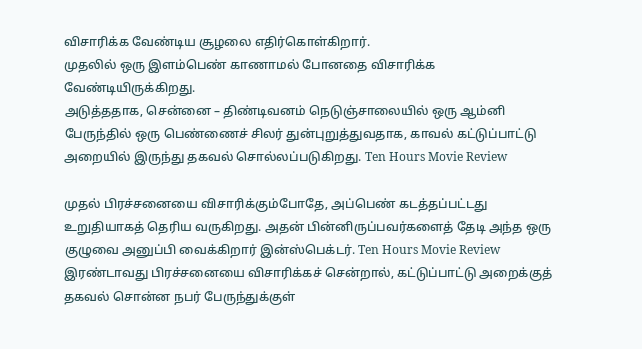விசாரிக்க வேண்டிய சூழலை எதிர்கொள்கிறார்.
முதலில் ஒரு இளம்பெண் காணாமல் போனதை விசாரிக்க வேண்டியிருக்கிறது.
அடுத்ததாக, சென்னை – திண்டிவனம் நெடுஞ்சாலையில் ஒரு ஆம்னி பேருந்தில் ஒரு பெண்ணைச் சிலர் துன்புறுத்துவதாக, காவல் கட்டுப்பாட்டு அறையில் இருந்து தகவல் சொல்லப்படுகிறது. Ten Hours Movie Review

முதல் பிரச்சனையை விசாரிக்கும்போதே, அப்பெண் கடத்தப்பட்டது உறுதியாகத் தெரிய வருகிறது. அதன் பின்னிருப்பவர்களைத் தேடி அந்த ஒரு குழுவை அனுப்பி வைக்கிறார் இன்ஸ்பெக்டர். Ten Hours Movie Review
இரண்டாவது பிரச்சனையை விசாரிக்கச் சென்றால், கட்டுப்பாட்டு அறைக்குத் தகவல் சொன்ன நபர் பேருந்துக்குள்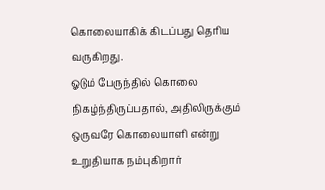கொலையாகிக் கிடப்பது தெரிய வருகிறது.
ஓடும் பேருந்தில் கொலை நிகழ்ந்திருப்பதால், அதிலிருக்கும் ஒருவரே கொலையாளி என்று உறுதியாக நம்புகிறார்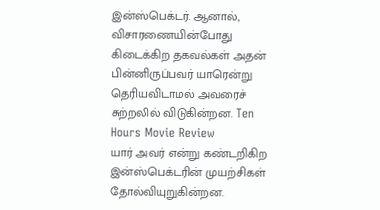இன்ஸ்பெக்டர். ஆனால், விசாரணையின்போது கிடைக்கிற தகவல்கள் அதன் பின்னிருப்பவர் யாரென்று தெரியவிடாமல் அவரைச் சுற்றலில் விடுகின்றன. Ten Hours Movie Review
யார் அவர் என்று கண்டறிகிற இன்ஸ்பெக்டரின் முயற்சிகள் தோல்வியுறுகின்றன.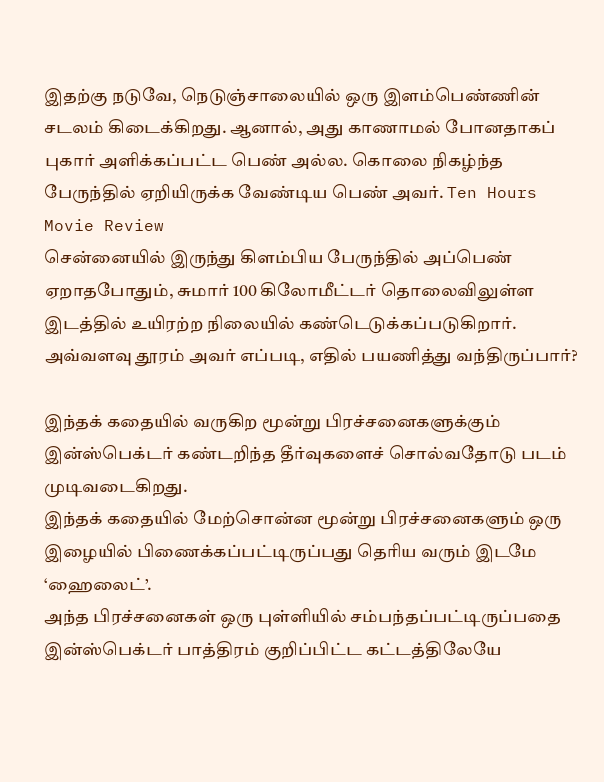இதற்கு நடுவே, நெடுஞ்சாலையில் ஒரு இளம்பெண்ணின் சடலம் கிடைக்கிறது. ஆனால், அது காணாமல் போனதாகப் புகார் அளிக்கப்பட்ட பெண் அல்ல. கொலை நிகழ்ந்த பேருந்தில் ஏறியிருக்க வேண்டிய பெண் அவர். Ten Hours Movie Review
சென்னையில் இருந்து கிளம்பிய பேருந்தில் அப்பெண் ஏறாதபோதும், சுமார் 100 கிலோமீட்டர் தொலைவிலுள்ள இடத்தில் உயிரற்ற நிலையில் கண்டெடுக்கப்படுகிறார். அவ்வளவு தூரம் அவர் எப்படி, எதில் பயணித்து வந்திருப்பார்?

இந்தக் கதையில் வருகிற மூன்று பிரச்சனைகளுக்கும் இன்ஸ்பெக்டர் கண்டறிந்த தீர்வுகளைச் சொல்வதோடு படம் முடிவடைகிறது.
இந்தக் கதையில் மேற்சொன்ன மூன்று பிரச்சனைகளும் ஒரு இழையில் பிணைக்கப்பட்டிருப்பது தெரிய வரும் இடமே ‘ஹைலைட்’.
அந்த பிரச்சனைகள் ஒரு புள்ளியில் சம்பந்தப்பட்டிருப்பதை இன்ஸ்பெக்டர் பாத்திரம் குறிப்பிட்ட கட்டத்திலேயே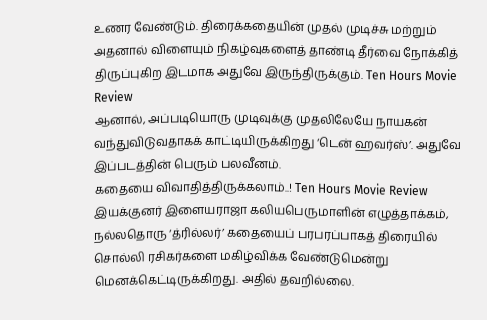உணர வேண்டும். திரைக்கதையின் முதல் முடிச்சு மற்றும் அதனால் விளையும் நிகழ்வுகளைத் தாண்டி தீர்வை நோக்கித் திருப்புகிற இடமாக அதுவே இருந்திருக்கும். Ten Hours Movie Review
ஆனால், அப்படியொரு முடிவுக்கு முதலிலேயே நாயகன் வந்துவிடுவதாகக் காட்டியிருக்கிறது ‘டென் ஹவர்ஸ்’. அதுவே இப்படத்தின் பெரும் பலவீனம்.
கதையை விவாதித்திருக்கலாம்..! Ten Hours Movie Review
இயக்குனர் இளையராஜா கலியபெருமாளின் எழுத்தாக்கம், நல்லதொரு ‘த்ரில்லர்’ கதையைப் பரபரப்பாகத் திரையில் சொல்லி ரசிகர்களை மகிழ்விக்க வேண்டுமென்று மெனக்கெட்டிருக்கிறது. அதில் தவறில்லை.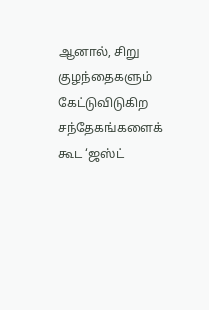ஆனால், சிறு குழந்தைகளும் கேட்டுவிடுகிற சந்தேகங்களைக் கூட ‘ஜஸ்ட்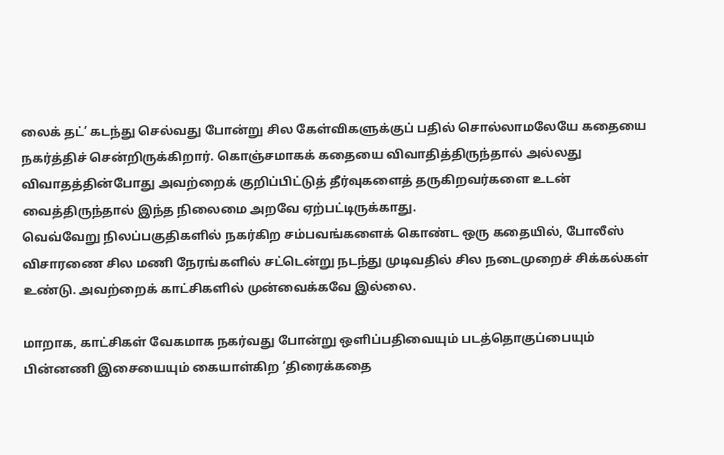லைக் தட்’ கடந்து செல்வது போன்று சில கேள்விகளுக்குப் பதில் சொல்லாமலேயே கதையை நகர்த்திச் சென்றிருக்கிறார். கொஞ்சமாகக் கதையை விவாதித்திருந்தால் அல்லது விவாதத்தின்போது அவற்றைக் குறிப்பிட்டுத் தீர்வுகளைத் தருகிறவர்களை உடன் வைத்திருந்தால் இந்த நிலைமை அறவே ஏற்பட்டிருக்காது.
வெவ்வேறு நிலப்பகுதிகளில் நகர்கிற சம்பவங்களைக் கொண்ட ஒரு கதையில், போலீஸ் விசாரணை சில மணி நேரங்களில் சட்டென்று நடந்து முடிவதில் சில நடைமுறைச் சிக்கல்கள் உண்டு. அவற்றைக் காட்சிகளில் முன்வைக்கவே இல்லை.

மாறாக, காட்சிகள் வேகமாக நகர்வது போன்று ஒளிப்பதிவையும் படத்தொகுப்பையும் பின்னணி இசையையும் கையாள்கிற ‘திரைக்கதை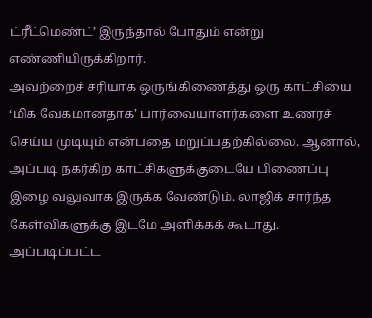ட்ரீட்மெண்ட்’ இருந்தால் போதும் என்று எண்ணியிருக்கிறார்.
அவற்றைச் சரியாக ஒருங்கிணைத்து ஒரு காட்சியை ‘மிக வேகமானதாக’ பார்வையாளர்களை உணரச் செய்ய முடியும் என்பதை மறுப்பதற்கில்லை. ஆனால், அப்படி நகர்கிற காட்சிகளுக்குடையே பிணைப்பு இழை வலுவாக இருக்க வேண்டும். லாஜிக் சார்ந்த கேள்விகளுக்கு இடமே அளிக்கக் கூடாது. அப்படிப்பட்ட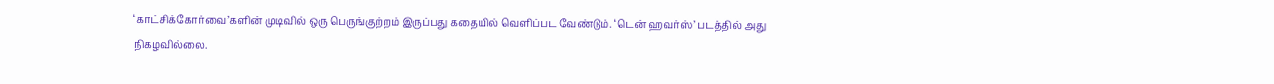‘காட்சிக்கோர்வை’களின் முடிவில் ஒரு பெருங்குற்றம் இருப்பது கதையில் வெளிப்பட வேண்டும். ‘டென் ஹவர்ஸ்’ படத்தில் அது நிகழவில்லை.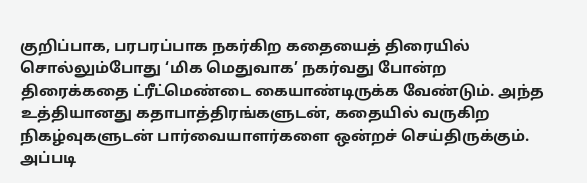குறிப்பாக, பரபரப்பாக நகர்கிற கதையைத் திரையில் சொல்லும்போது ‘மிக மெதுவாக’ நகர்வது போன்ற திரைக்கதை ட்ரீட்மெண்டை கையாண்டிருக்க வேண்டும். அந்த உத்தியானது கதாபாத்திரங்களுடன், கதையில் வருகிற நிகழ்வுகளுடன் பார்வையாளர்களை ஒன்றச் செய்திருக்கும்.
அப்படி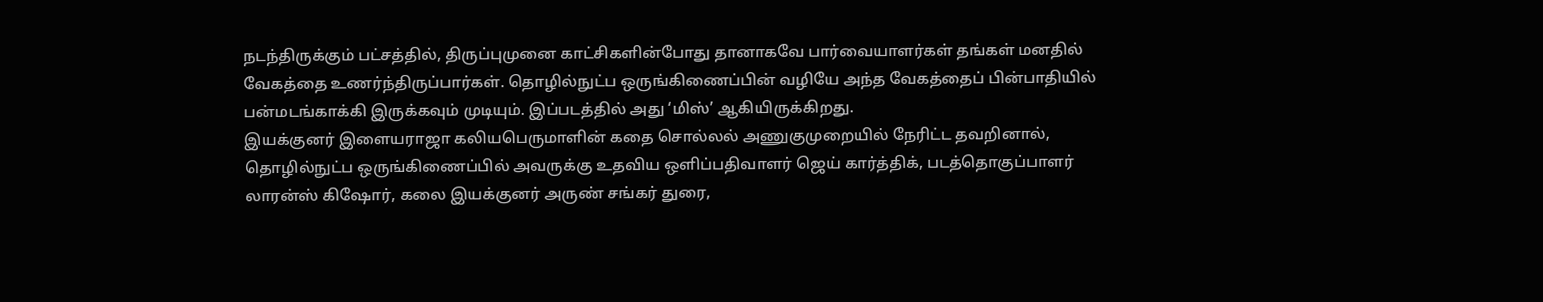நடந்திருக்கும் பட்சத்தில், திருப்புமுனை காட்சிகளின்போது தானாகவே பார்வையாளர்கள் தங்கள் மனதில் வேகத்தை உணர்ந்திருப்பார்கள். தொழில்நுட்ப ஒருங்கிணைப்பின் வழியே அந்த வேகத்தைப் பின்பாதியில் பன்மடங்காக்கி இருக்கவும் முடியும். இப்படத்தில் அது ‘மிஸ்’ ஆகியிருக்கிறது.
இயக்குனர் இளையராஜா கலியபெருமாளின் கதை சொல்லல் அணுகுமுறையில் நேரிட்ட தவறினால், தொழில்நுட்ப ஒருங்கிணைப்பில் அவருக்கு உதவிய ஒளிப்பதிவாளர் ஜெய் கார்த்திக், படத்தொகுப்பாளர் லாரன்ஸ் கிஷோர், கலை இயக்குனர் அருண் சங்கர் துரை,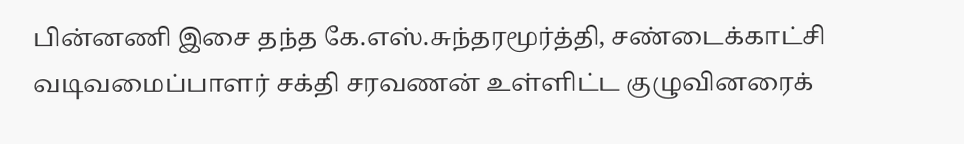பின்னணி இசை தந்த கே.எஸ்.சுந்தரமூர்த்தி, சண்டைக்காட்சி வடிவமைப்பாளர் சக்தி சரவணன் உள்ளிட்ட குழுவினரைக்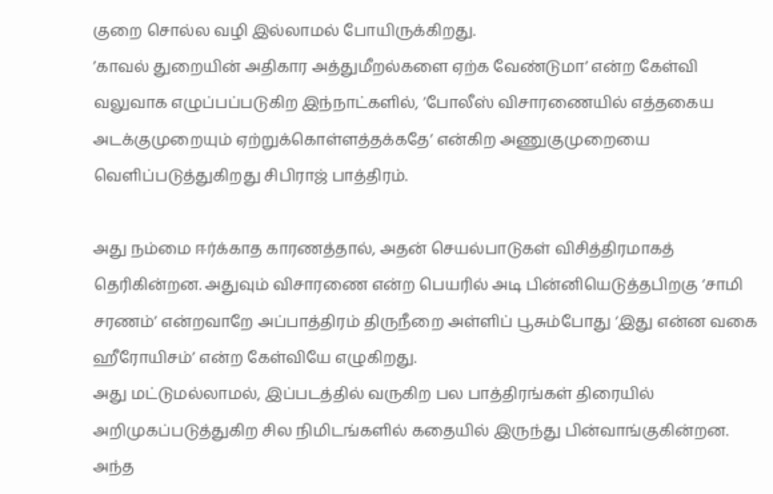குறை சொல்ல வழி இல்லாமல் போயிருக்கிறது.
’காவல் துறையின் அதிகார அத்துமீறல்களை ஏற்க வேண்டுமா’ என்ற கேள்வி வலுவாக எழுப்பப்படுகிற இந்நாட்களில், ’போலீஸ் விசாரணையில் எத்தகைய அடக்குமுறையும் ஏற்றுக்கொள்ளத்தக்கதே’ என்கிற அணுகுமுறையை வெளிப்படுத்துகிறது சிபிராஜ் பாத்திரம்.

அது நம்மை ஈர்க்காத காரணத்தால், அதன் செயல்பாடுகள் விசித்திரமாகத் தெரிகின்றன. அதுவும் விசாரணை என்ற பெயரில் அடி பின்னியெடுத்தபிறகு ‘சாமி சரணம்’ என்றவாறே அப்பாத்திரம் திருநீறை அள்ளிப் பூசும்போது ‘இது என்ன வகை ஹீரோயிசம்’ என்ற கேள்வியே எழுகிறது.
அது மட்டுமல்லாமல், இப்படத்தில் வருகிற பல பாத்திரங்கள் திரையில் அறிமுகப்படுத்துகிற சில நிமிடங்களில் கதையில் இருந்து பின்வாங்குகின்றன.
அந்த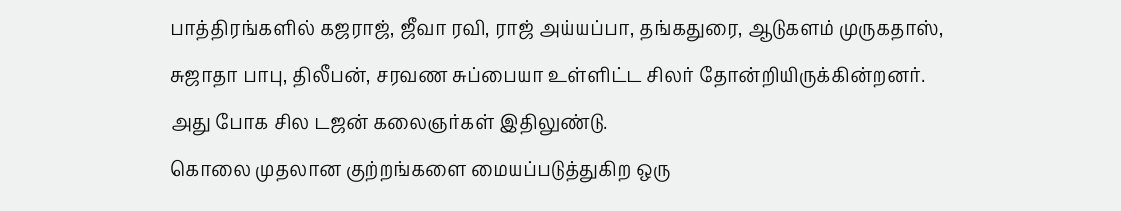பாத்திரங்களில் கஜராஜ், ஜீவா ரவி, ராஜ் அய்யப்பா, தங்கதுரை, ஆடுகளம் முருகதாஸ், சுஜாதா பாபு, திலீபன், சரவண சுப்பையா உள்ளிட்ட சிலர் தோன்றியிருக்கின்றனர். அது போக சில டஜன் கலைஞர்கள் இதிலுண்டு.
கொலை முதலான குற்றங்களை மையப்படுத்துகிற ஒரு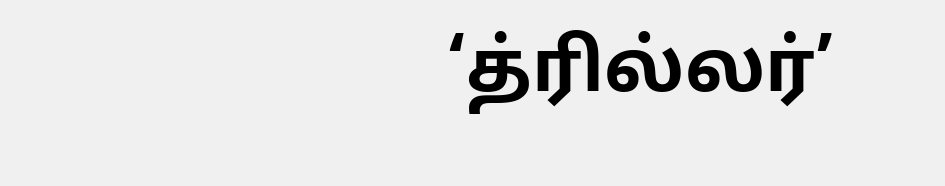‘த்ரில்லர்’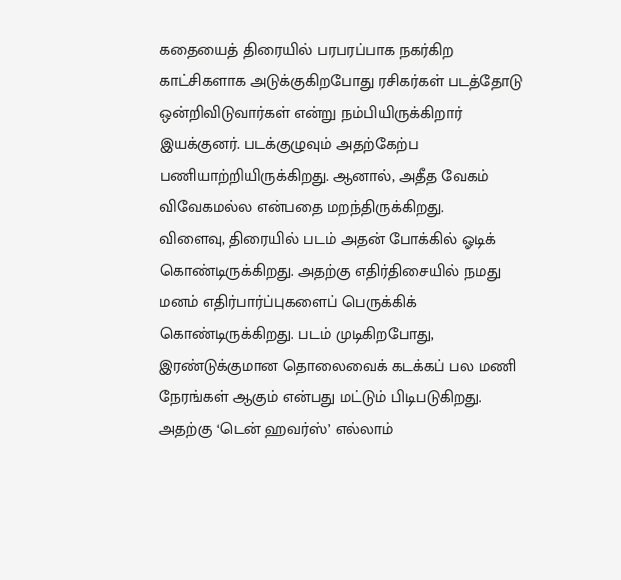கதையைத் திரையில் பரபரப்பாக நகர்கிற காட்சிகளாக அடுக்குகிறபோது ரசிகர்கள் படத்தோடு ஒன்றிவிடுவார்கள் என்று நம்பியிருக்கிறார் இயக்குனர். படக்குழுவும் அதற்கேற்ப பணியாற்றியிருக்கிறது. ஆனால், அதீத வேகம் விவேகமல்ல என்பதை மறந்திருக்கிறது.
விளைவு, திரையில் படம் அதன் போக்கில் ஓடிக் கொண்டிருக்கிறது. அதற்கு எதிர்திசையில் நமது மனம் எதிர்பார்ப்புகளைப் பெருக்கிக் கொண்டிருக்கிறது. படம் முடிகிறபோது, இரண்டுக்குமான தொலைவைக் கடக்கப் பல மணி நேரங்கள் ஆகும் என்பது மட்டும் பிடிபடுகிறது. அதற்கு ‘டென் ஹவர்ஸ்’ எல்லாம்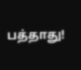பத்தாது!